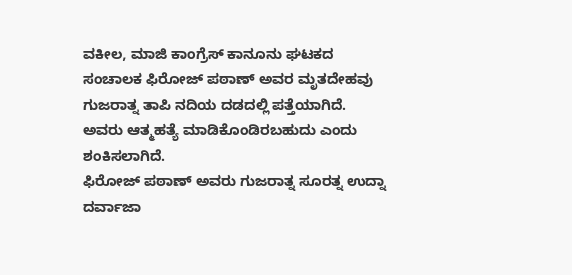ವಕೀಲ, ಮಾಜಿ ಕಾಂಗ್ರೆಸ್ ಕಾನೂನು ಘಟಕದ ಸಂಚಾಲಕ ಫಿರೋಜ್ ಪಠಾಣ್ ಅವರ ಮೃತದೇಹವು ಗುಜರಾತ್ನ ತಾಪಿ ನದಿಯ ದಡದಲ್ಲಿ ಪತ್ತೆಯಾಗಿದೆ. ಅವರು ಆತ್ಮಹತ್ಯೆ ಮಾಡಿಕೊಂಡಿರಬಹುದು ಎಂದು ಶಂಕಿಸಲಾಗಿದೆ.
ಫಿರೋಜ್ ಪಠಾಣ್ ಅವರು ಗುಜರಾತ್ನ ಸೂರತ್ನ ಉದ್ನಾ ದರ್ವಾಜಾ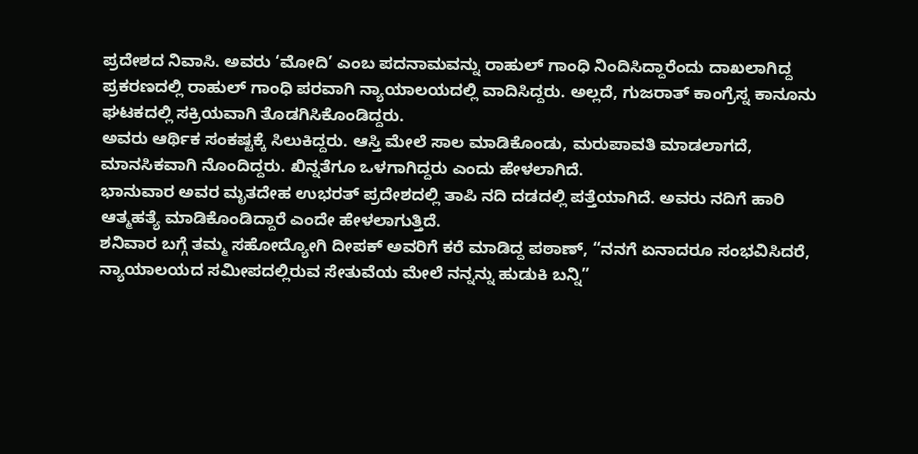ಪ್ರದೇಶದ ನಿವಾಸಿ. ಅವರು ‘ಮೋದಿ’ ಎಂಬ ಪದನಾಮವನ್ನು ರಾಹುಲ್ ಗಾಂಧಿ ನಿಂದಿಸಿದ್ದಾರೆಂದು ದಾಖಲಾಗಿದ್ದ ಪ್ರಕರಣದಲ್ಲಿ ರಾಹುಲ್ ಗಾಂಧಿ ಪರವಾಗಿ ನ್ಯಾಯಾಲಯದಲ್ಲಿ ವಾದಿಸಿದ್ದರು. ಅಲ್ಲದೆ, ಗುಜರಾತ್ ಕಾಂಗ್ರೆಸ್ನ ಕಾನೂನು ಘಟಕದಲ್ಲಿ ಸಕ್ರಿಯವಾಗಿ ತೊಡಗಿಸಿಕೊಂಡಿದ್ದರು.
ಅವರು ಆರ್ಥಿಕ ಸಂಕಷ್ಟಕ್ಕೆ ಸಿಲುಕಿದ್ದರು. ಆಸ್ತಿ ಮೇಲೆ ಸಾಲ ಮಾಡಿಕೊಂಡು, ಮರುಪಾವತಿ ಮಾಡಲಾಗದೆ, ಮಾನಸಿಕವಾಗಿ ನೊಂದಿದ್ದರು. ಖಿನ್ನತೆಗೂ ಒಳಗಾಗಿದ್ದರು ಎಂದು ಹೇಳಲಾಗಿದೆ.
ಭಾನುವಾರ ಅವರ ಮೃತದೇಹ ಉಭರತ್ ಪ್ರದೇಶದಲ್ಲಿ ತಾಪಿ ನದಿ ದಡದಲ್ಲಿ ಪತ್ತೆಯಾಗಿದೆ. ಅವರು ನದಿಗೆ ಹಾರಿ ಆತ್ಮಹತ್ಯೆ ಮಾಡಿಕೊಂಡಿದ್ದಾರೆ ಎಂದೇ ಹೇಳಲಾಗುತ್ತಿದೆ.
ಶನಿವಾರ ಬಗ್ಗೆ ತಮ್ಮ ಸಹೋದ್ಯೋಗಿ ದೀಪಕ್ ಅವರಿಗೆ ಕರೆ ಮಾಡಿದ್ದ ಪಠಾಣ್, “ನನಗೆ ಏನಾದರೂ ಸಂಭವಿಸಿದರೆ, ನ್ಯಾಯಾಲಯದ ಸಮೀಪದಲ್ಲಿರುವ ಸೇತುವೆಯ ಮೇಲೆ ನನ್ನನ್ನು ಹುಡುಕಿ ಬನ್ನಿ”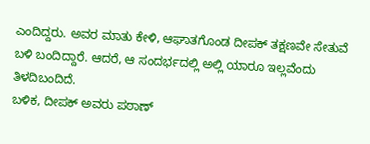ಎಂದಿದ್ದರು. ಅವರ ಮಾತು ಕೇಳಿ, ಆಘಾತಗೊಂಡ ದೀಪಕ್ ತಕ್ಷಣವೇ ಸೇತುವೆ ಬಳಿ ಬಂದಿದ್ದಾರೆ. ಆದರೆ, ಆ ಸಂದರ್ಭದಲ್ಲಿ ಅಲ್ಲಿ ಯಾರೂ ಇಲ್ಲವೆಂದು ತಿಳದಿಬಂದಿದೆ.
ಬಳಿಕ, ದೀಪಕ್ ಅವರು ಪಠಾಣ್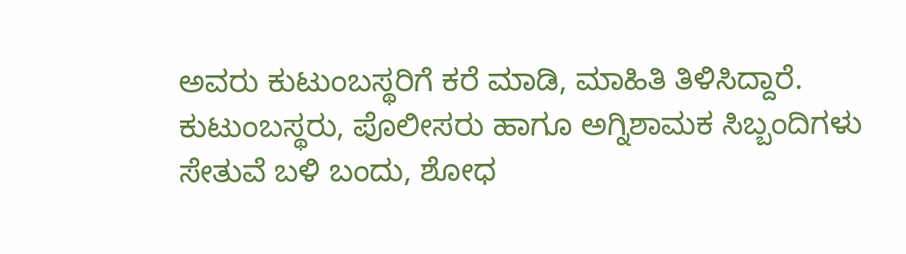ಅವರು ಕುಟುಂಬಸ್ಥರಿಗೆ ಕರೆ ಮಾಡಿ, ಮಾಹಿತಿ ತಿಳಿಸಿದ್ದಾರೆ. ಕುಟುಂಬಸ್ಥರು, ಪೊಲೀಸರು ಹಾಗೂ ಅಗ್ನಿಶಾಮಕ ಸಿಬ್ಬಂದಿಗಳು ಸೇತುವೆ ಬಳಿ ಬಂದು, ಶೋಧ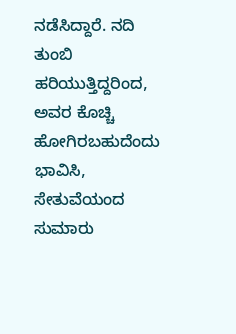ನಡೆಸಿದ್ದಾರೆ. ನದಿ ತುಂಬಿ ಹರಿಯುತ್ತಿದ್ದರಿಂದ, ಅವರ ಕೊಚ್ಚಿ ಹೋಗಿರಬಹುದೆಂದು ಭಾವಿಸಿ, ಸೇತುವೆಯಂದ ಸುಮಾರು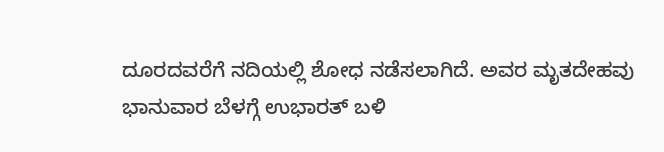ದೂರದವರೆಗೆ ನದಿಯಲ್ಲಿ ಶೋಧ ನಡೆಸಲಾಗಿದೆ. ಅವರ ಮೃತದೇಹವು ಭಾನುವಾರ ಬೆಳಗ್ಗೆ ಉಭಾರತ್ ಬಳಿ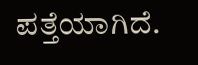ಪತ್ತೆಯಾಗಿದೆ.